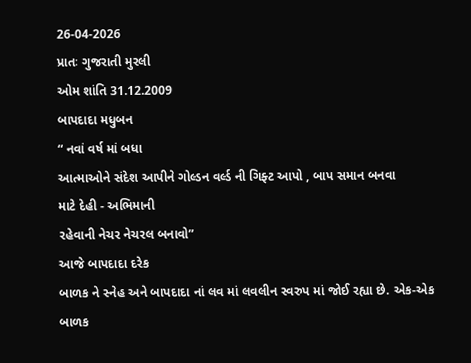26-04-2026
પ્રાતઃ ગુજરાતી મુરલી
ઓમ શાંતિ 31.12.2009
બાપદાદા મધુબન
“ નવાં વર્ષ માં બધા
આત્માઓને સંદેશ આપીને ગોલ્ડન વર્લ્ડ ની ગિફ્ટ આપો , બાપ સમાન બનવા
માટે દેહી - અભિમાની
રહેવાની નેચર નેચરલ બનાવો”
આજે બાપદાદા દરેક
બાળક ને સ્નેહ અને બાપદાદા નાં લવ માં લવલીન સ્વરુપ માં જોઈ રહ્યા છે. એક-એક બાળક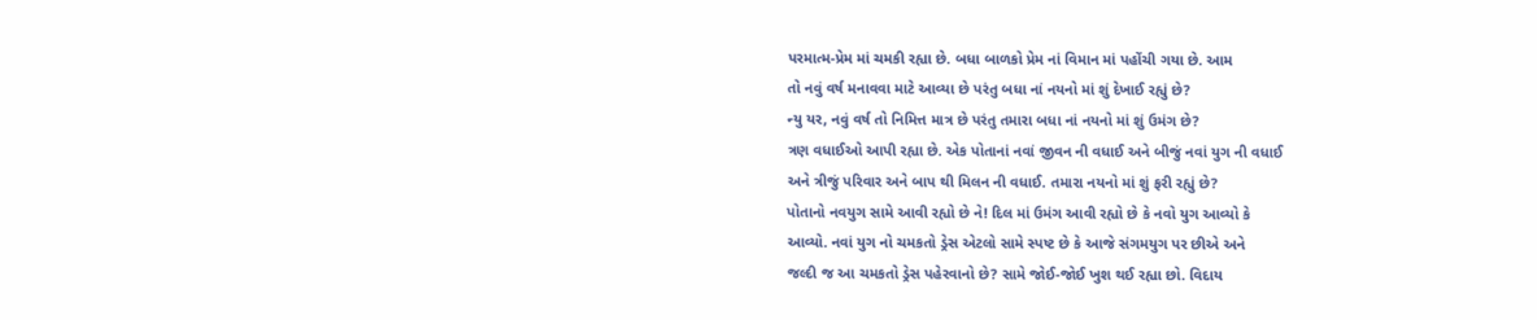પરમાત્મ-પ્રેમ માં ચમકી રહ્યા છે. બધા બાળકો પ્રેમ નાં વિમાન માં પહોંચી ગયા છે. આમ
તો નવું વર્ષ મનાવવા માટે આવ્યા છે પરંતુ બધા નાં નયનો માં શું દેખાઈ રહ્યું છે?
ન્યુ યર, નવું વર્ષ તો નિમિત્ત માત્ર છે પરંતુ તમારા બધા નાં નયનો માં શું ઉમંગ છે?
ત્રણ વધાઈઓ આપી રહ્યા છે. એક પોતાનાં નવાં જીવન ની વધાઈ અને બીજું નવાં યુગ ની વધાઈ
અને ત્રીજું પરિવાર અને બાપ થી મિલન ની વધાઈ. તમારા નયનો માં શું ફરી રહ્યું છે?
પોતાનો નવયુગ સામે આવી રહ્યો છે ને! દિલ માં ઉમંગ આવી રહ્યો છે કે નવો યુગ આવ્યો કે
આવ્યો. નવાં યુગ નો ચમકતો ડ્રેસ એટલો સામે સ્પષ્ટ છે કે આજે સંગમયુગ પર છીએ અને
જલ્દી જ આ ચમકતો ડ્રેસ પહેરવાનો છે? સામે જોઈ-જોઈ ખુશ થઈ રહ્યા છો. વિદાય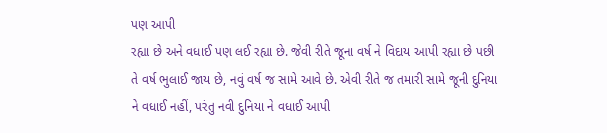પણ આપી
રહ્યા છે અને વધાઈ પણ લઈ રહ્યા છે. જેવી રીતે જૂના વર્ષ ને વિદાય આપી રહ્યા છે પછી
તે વર્ષ ભુલાઈ જાય છે, નવું વર્ષ જ સામે આવે છે. એવી રીતે જ તમારી સામે જૂની દુનિયા
ને વધાઈ નહીં, પરંતુ નવી દુનિયા ને વધાઈ આપી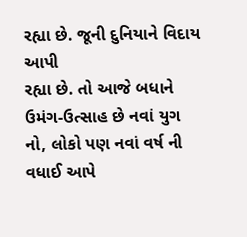રહ્યા છે. જૂની દુનિયાને વિદાય આપી
રહ્યા છે. તો આજે બધાને ઉમંગ-ઉત્સાહ છે નવાં યુગ નો, લોકો પણ નવાં વર્ષ ની વધાઈ આપે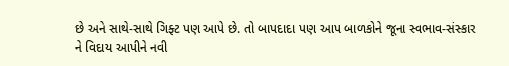છે અને સાથે-સાથે ગિફ્ટ પણ આપે છે. તો બાપદાદા પણ આપ બાળકોને જૂના સ્વભાવ-સંસ્કાર
ને વિદાય આપીને નવી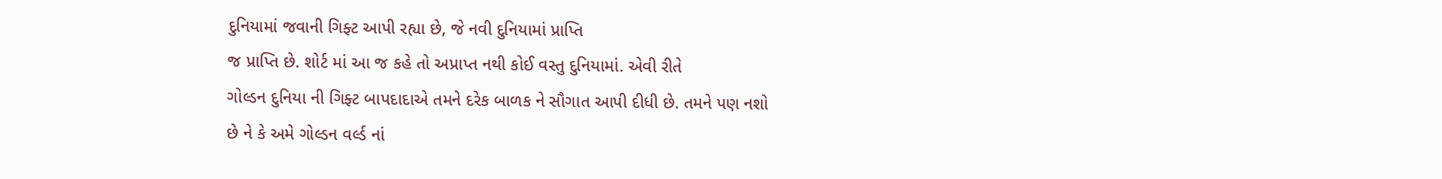દુનિયામાં જવાની ગિફ્ટ આપી રહ્યા છે, જે નવી દુનિયામાં પ્રાપ્તિ
જ પ્રાપ્તિ છે. શોર્ટ માં આ જ કહે તો અપ્રાપ્ત નથી કોઈ વસ્તુ દુનિયામાં. એવી રીતે
ગોલ્ડન દુનિયા ની ગિફ્ટ બાપદાદાએ તમને દરેક બાળક ને સૌગાત આપી દીધી છે. તમને પણ નશો
છે ને કે અમે ગોલ્ડન વર્લ્ડ નાં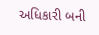અધિકારી બની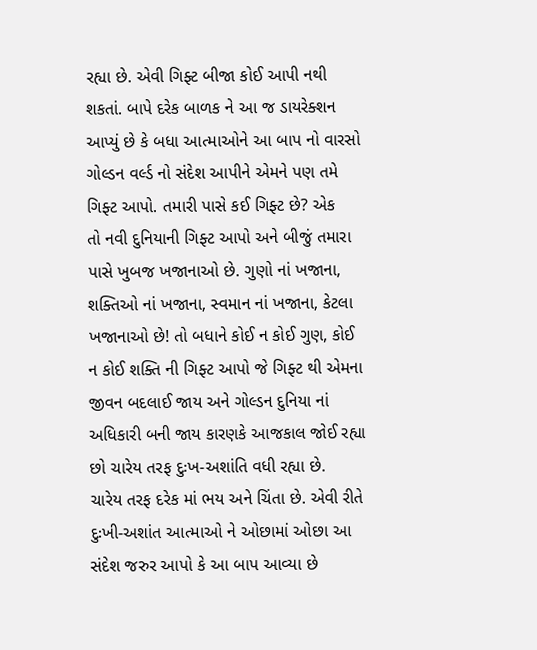રહ્યા છે. એવી ગિફ્ટ બીજા કોઈ આપી નથી
શકતાં. બાપે દરેક બાળક ને આ જ ડાયરેક્શન આપ્યું છે કે બધા આત્માઓને આ બાપ નો વારસો
ગોલ્ડન વર્લ્ડ નો સંદેશ આપીને એમને પણ તમે ગિફ્ટ આપો. તમારી પાસે કઈ ગિફ્ટ છે? એક
તો નવી દુનિયાની ગિફ્ટ આપો અને બીજું તમારા પાસે ખુબજ ખજાનાઓ છે. ગુણો નાં ખજાના,
શક્તિઓ નાં ખજાના, સ્વમાન નાં ખજાના, કેટલા ખજાનાઓ છે! તો બધાને કોઈ ન કોઈ ગુણ, કોઈ
ન કોઈ શક્તિ ની ગિફ્ટ આપો જે ગિફ્ટ થી એમના જીવન બદલાઈ જાય અને ગોલ્ડન દુનિયા નાં
અધિકારી બની જાય કારણકે આજકાલ જોઈ રહ્યા છો ચારેય તરફ દુઃખ-અશાંતિ વધી રહ્યા છે.
ચારેય તરફ દરેક માં ભય અને ચિંતા છે. એવી રીતે દુઃખી-અશાંત આત્માઓ ને ઓછામાં ઓછા આ
સંદેશ જરુર આપો કે આ બાપ આવ્યા છે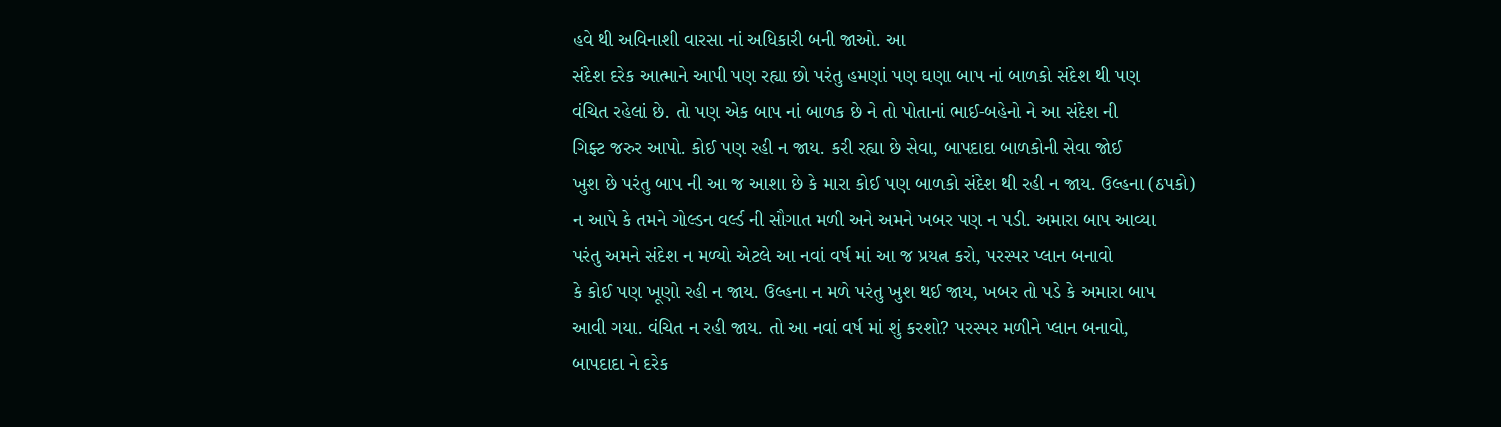હવે થી અવિનાશી વારસા નાં અધિકારી બની જાઓ. આ
સંદેશ દરેક આત્માને આપી પણ રહ્યા છો પરંતુ હમણાં પણ ઘણા બાપ નાં બાળકો સંદેશ થી પણ
વંચિત રહેલાં છે. તો પણ એક બાપ નાં બાળક છે ને તો પોતાનાં ભાઈ-બહેનો ને આ સંદેશ ની
ગિફ્ટ જરુર આપો. કોઈ પણ રહી ન જાય. કરી રહ્યા છે સેવા, બાપદાદા બાળકોની સેવા જોઈ
ખુશ છે પરંતુ બાપ ની આ જ આશા છે કે મારા કોઈ પણ બાળકો સંદેશ થી રહી ન જાય. ઉલ્હના (ઠપકો)
ન આપે કે તમને ગોલ્ડન વર્લ્ડ ની સૌગાત મળી અને અમને ખબર પણ ન પડી. અમારા બાપ આવ્યા
પરંતુ અમને સંદેશ ન મળ્યો એટલે આ નવાં વર્ષ માં આ જ પ્રયત્ન કરો, પરસ્પર પ્લાન બનાવો
કે કોઈ પણ ખૂણો રહી ન જાય. ઉલ્હના ન મળે પરંતુ ખુશ થઈ જાય, ખબર તો પડે કે અમારા બાપ
આવી ગયા. વંચિત ન રહી જાય. તો આ નવાં વર્ષ માં શું કરશો? પરસ્પર મળીને પ્લાન બનાવો,
બાપદાદા ને દરેક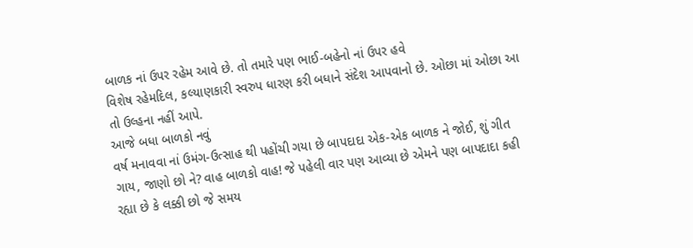બાળક નાં ઉપર રહેમ આવે છે. તો તમારે પણ ભાઈ-બહેનો નાં ઉપર હવે
વિશેષ રહેમદિલ, કલ્યાણકારી સ્વરુપ ધારણ કરી બધાને સંદેશ આપવાનો છે. ઓછા માં ઓછા આ
તો ઉલ્હના નહીં આપે.
આજે બધા બાળકો નવું
વર્ષ મનાવવા નાં ઉમંગ-ઉત્સાહ થી પહોંચી ગયા છે બાપદાદા એક-એક બાળક ને જોઈ, શું ગીત
ગાય, જાણો છો ને? વાહ બાળકો વાહ! જે પહેલી વાર પણ આવ્યા છે એમને પણ બાપદાદા કહી
રહ્યા છે કે લક્કી છો જે સમય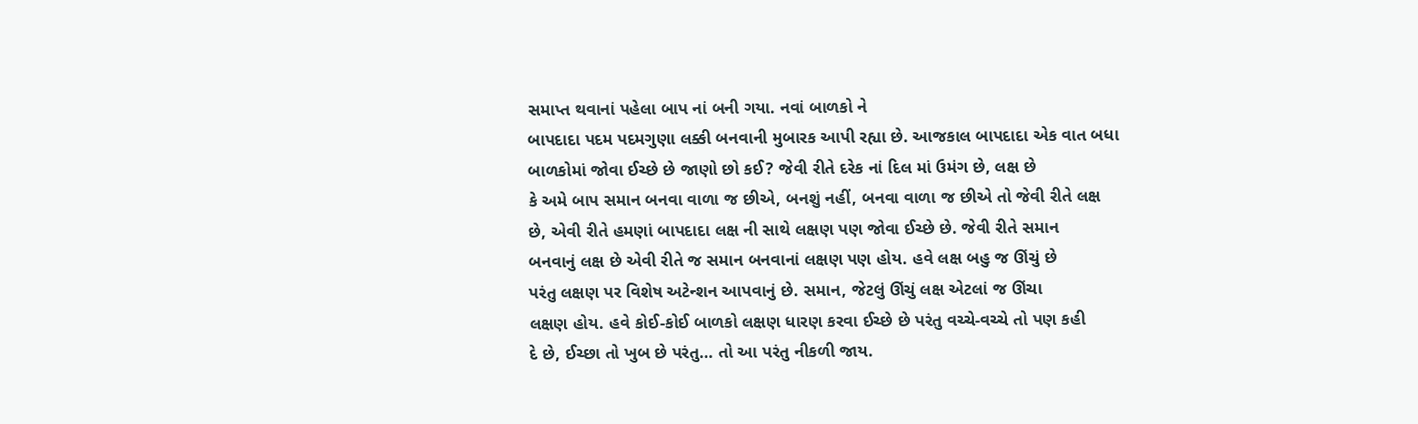સમાપ્ત થવાનાં પહેલા બાપ નાં બની ગયા. નવાં બાળકો ને
બાપદાદા પદમ પદમગુણા લક્કી બનવાની મુબારક આપી રહ્યા છે. આજકાલ બાપદાદા એક વાત બધા
બાળકોમાં જોવા ઈચ્છે છે જાણો છો કઈ? જેવી રીતે દરેક નાં દિલ માં ઉમંગ છે, લક્ષ છે
કે અમે બાપ સમાન બનવા વાળા જ છીએ, બનશું નહીં, બનવા વાળા જ છીએ તો જેવી રીતે લક્ષ
છે, એવી રીતે હમણાં બાપદાદા લક્ષ ની સાથે લક્ષણ પણ જોવા ઈચ્છે છે. જેવી રીતે સમાન
બનવાનું લક્ષ છે એવી રીતે જ સમાન બનવાનાં લક્ષણ પણ હોય. હવે લક્ષ બહુ જ ઊંચું છે
પરંતુ લક્ષણ પર વિશેષ અટેન્શન આપવાનું છે. સમાન, જેટલું ઊંચું લક્ષ એટલાં જ ઊંચા
લક્ષણ હોય. હવે કોઈ-કોઈ બાળકો લક્ષણ ધારણ કરવા ઈચ્છે છે પરંતુ વચ્ચે-વચ્ચે તો પણ કહી
દે છે, ઈચ્છા તો ખુબ છે પરંતુ… તો આ પરંતુ નીકળી જાય.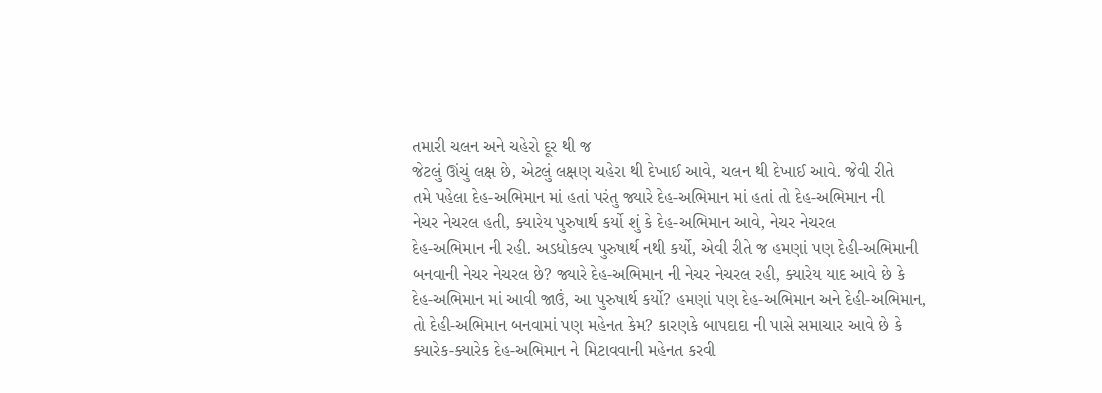તમારી ચલન અને ચહેરો દૂર થી જ
જેટલું ઊંચું લક્ષ છે, એટલું લક્ષણ ચહેરા થી દેખાઈ આવે, ચલન થી દેખાઈ આવે. જેવી રીતે
તમે પહેલા દેહ-અભિમાન માં હતાં પરંતુ જ્યારે દેહ-અભિમાન માં હતાં તો દેહ-અભિમાન ની
નેચર નેચરલ હતી, ક્યારેય પુરુષાર્થ કર્યો શું કે દેહ-અભિમાન આવે, નેચર નેચરલ
દેહ-અભિમાન ની રહી. અડધોકલ્પ પુરુષાર્થ નથી કર્યો, એવી રીતે જ હમણાં પણ દેહી-અભિમાની
બનવાની નેચર નેચરલ છે? જ્યારે દેહ-અભિમાન ની નેચર નેચરલ રહી, ક્યારેય યાદ આવે છે કે
દેહ-અભિમાન માં આવી જાઉં, આ પુરુષાર્થ કર્યો? હમણાં પણ દેહ-અભિમાન અને દેહી-અભિમાન,
તો દેહી-અભિમાન બનવામાં પણ મહેનત કેમ? કારણકે બાપદાદા ની પાસે સમાચાર આવે છે કે
ક્યારેક-ક્યારેક દેહ-અભિમાન ને મિટાવવાની મહેનત કરવી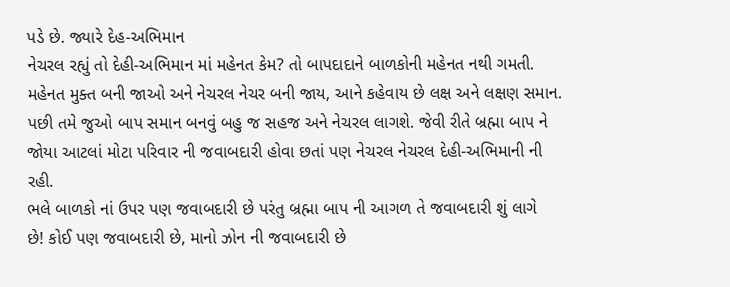પડે છે. જ્યારે દેહ-અભિમાન
નેચરલ રહ્યું તો દેહી-અભિમાન માં મહેનત કેમ? તો બાપદાદાને બાળકોની મહેનત નથી ગમતી.
મહેનત મુક્ત બની જાઓ અને નેચરલ નેચર બની જાય, આને કહેવાય છે લક્ષ અને લક્ષણ સમાન.
પછી તમે જુઓ બાપ સમાન બનવું બહુ જ સહજ અને નેચરલ લાગશે. જેવી રીતે બ્રહ્મા બાપ ને
જોયા આટલાં મોટા પરિવાર ની જવાબદારી હોવા છતાં પણ નેચરલ નેચરલ દેહી-અભિમાની ની રહી.
ભલે બાળકો નાં ઉપર પણ જવાબદારી છે પરંતુ બ્રહ્મા બાપ ની આગળ તે જવાબદારી શું લાગે
છે! કોઈ પણ જવાબદારી છે, માનો ઝોન ની જવાબદારી છે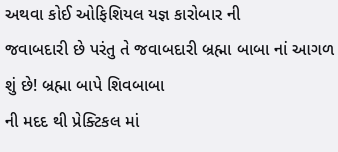અથવા કોઈ ઓફિશિયલ યજ્ઞ કારોબાર ની
જવાબદારી છે પરંતુ તે જવાબદારી બ્રહ્મા બાબા નાં આગળ શું છે! બ્રહ્મા બાપે શિવબાબા
ની મદદ થી પ્રેક્ટિકલ માં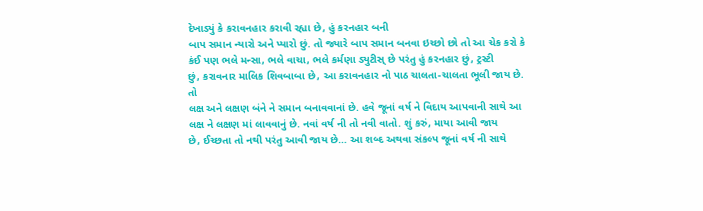દેખાડ્યું કે કરાવનહાર કરાવી રહ્યા છે, હું કરનહાર બની
બાપ સમાન ન્યારો અને પ્યારો છું. તો જ્યારે બાપ સમાન બનવા ઇચ્છો છો તો આ ચેક કરો કે
કંઈ પણ ભલે મન્સા, ભલે વાચા, ભલે કર્મણા ડ્યુટીસ્ છે પરંતુ હું કરનહાર છું, ટ્રસ્ટી
છું, કરાવનાર માલિક શિવબાબા છે, આ કરાવનહાર નો પાઠ ચાલતા-ચાલતા ભૂલી જાય છે. તો
લક્ષ અને લક્ષણ બંને ને સમાન બનાવવાનાં છે. હવે જૂનાં વર્ષ ને વિદાય આપવાની સાથે આ
લક્ષ ને લક્ષણ માં લાવવાનું છે. નવાં વર્ષ ની તો નવી વાતો. શું કરું, માયા આવી જાય
છે, ઈચ્છતા તો નથી પરંતુ આવી જાય છે… આ શબ્દ અથવા સંકલ્પ જૂનાં વર્ષ ની સાથે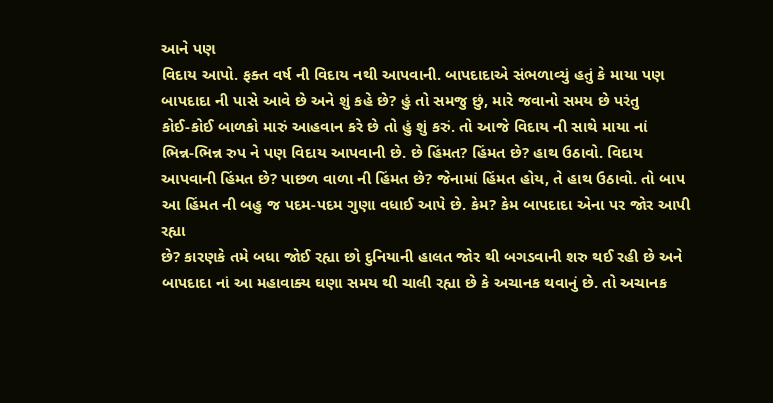આને પણ
વિદાય આપો. ફક્ત વર્ષ ની વિદાય નથી આપવાની. બાપદાદાએ સંભળાવ્યું હતું કે માયા પણ
બાપદાદા ની પાસે આવે છે અને શું કહે છે? હું તો સમજુ છું, મારે જવાનો સમય છે પરંતુ
કોઈ-કોઈ બાળકો મારું આહવાન કરે છે તો હું શું કરું. તો આજે વિદાય ની સાથે માયા નાં
ભિન્ન-ભિન્ન રુપ ને પણ વિદાય આપવાની છે. છે હિંમત? હિંમત છે? હાથ ઉઠાવો. વિદાય
આપવાની હિંમત છે? પાછળ વાળા ની હિંમત છે? જેનામાં હિંમત હોય, તે હાથ ઉઠાવો. તો બાપ
આ હિંમત ની બહુ જ પદમ-પદમ ગુણા વધાઈ આપે છે. કેમ? કેમ બાપદાદા એના પર જોર આપી રહ્યા
છે? કારણકે તમે બધા જોઈ રહ્યા છો દુનિયાની હાલત જોર થી બગડવાની શરુ થઈ રહી છે અને
બાપદાદા નાં આ મહાવાક્ય ઘણા સમય થી ચાલી રહ્યા છે કે અચાનક થવાનું છે. તો અચાનક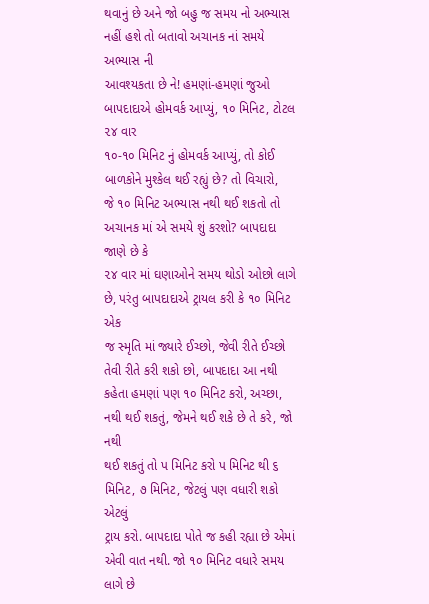થવાનું છે અને જો બહુ જ સમય નો અભ્યાસ નહીં હશે તો બતાવો અચાનક નાં સમયે અભ્યાસ ની
આવશ્યકતા છે ને! હમણાં-હમણાં જુઓ બાપદાદાએ હોમવર્ક આપ્યું, ૧૦ મિનિટ, ટોટલ ૨૪ વાર
૧૦-૧૦ મિનિટ નું હોમવર્ક આપ્યું, તો કોઈ બાળકોને મુશ્કેલ થઈ રહ્યું છે? તો વિચારો,
જે ૧૦ મિનિટ અભ્યાસ નથી થઈ શકતો તો અચાનક માં એ સમયે શું કરશો? બાપદાદા જાણે છે કે
૨૪ વાર માં ઘણાઓને સમય થોડો ઓછો લાગે છે, પરંતુ બાપદાદાએ ટ્રાયલ કરી કે ૧૦ મિનિટ એક
જ સ્મૃતિ માં જ્યારે ઈચ્છો, જેવી રીતે ઈચ્છો તેવી રીતે કરી શકો છો, બાપદાદા આ નથી
કહેતા હમણાં પણ ૧૦ મિનિટ કરો, અચ્છા, નથી થઈ શકતું, જેમને થઈ શકે છે તે કરે, જો નથી
થઈ શકતું તો પ મિનિટ કરો પ મિનિટ થી ૬ મિનિટ, ૭ મિનિટ, જેટલું પણ વધારી શકો એટલું
ટ્રાય કરો. બાપદાદા પોતે જ કહી રહ્યા છે એમાં એવી વાત નથી. જો ૧૦ મિનિટ વધારે સમય
લાગે છે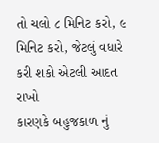તો ચલો ૮ મિનિટ કરો, ૯ મિનિટ કરો, જેટલું વધારે કરી શકો એટલી આદત રાખો
કારણકે બહુજકાળ નું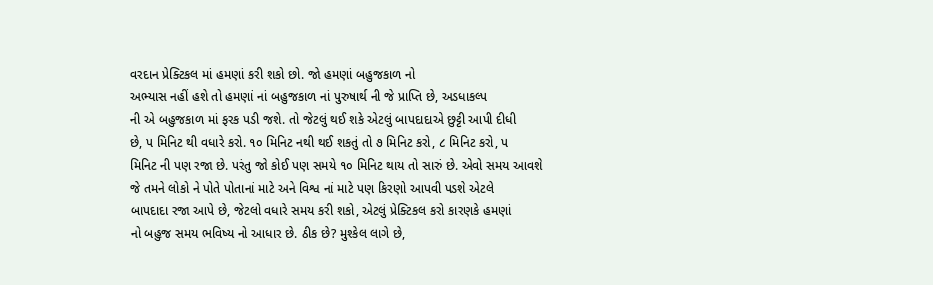વરદાન પ્રેક્ટિકલ માં હમણાં કરી શકો છો. જો હમણાં બહુજકાળ નો
અભ્યાસ નહીં હશે તો હમણાં નાં બહુજકાળ નાં પુરુષાર્થ ની જે પ્રાપ્તિ છે, અડધાકલ્પ
ની એ બહુજકાળ માં ફરક પડી જશે. તો જેટલું થઈ શકે એટલું બાપદાદાએ છુટ્ટી આપી દીધી
છે, પ મિનિટ થી વધારે કરો. ૧૦ મિનિટ નથી થઈ શકતું તો ૭ મિનિટ કરો, ૮ મિનિટ કરો, પ
મિનિટ ની પણ રજા છે. પરંતુ જો કોઈ પણ સમયે ૧૦ મિનિટ થાય તો સારું છે. એવો સમય આવશે
જે તમને લોકો ને પોતે પોતાનાં માટે અને વિશ્વ નાં માટે પણ કિરણો આપવી પડશે એટલે
બાપદાદા રજા આપે છે, જેટલો વધારે સમય કરી શકો, એટલું પ્રેક્ટિકલ કરો કારણકે હમણાં
નો બહુજ સમય ભવિષ્ય નો આધાર છે. ઠીક છે? મુશ્કેલ લાગે છે,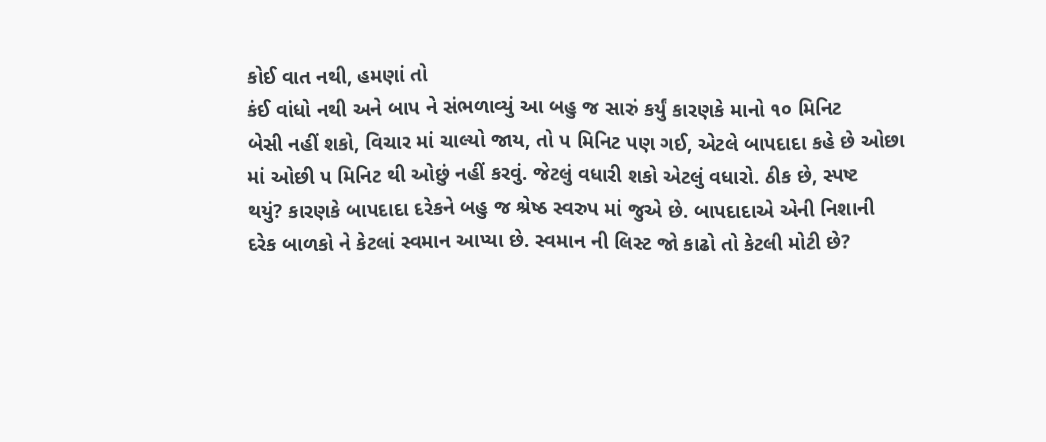કોઈ વાત નથી, હમણાં તો
કંઈ વાંધો નથી અને બાપ ને સંભળાવ્યું આ બહુ જ સારું કર્યું કારણકે માનો ૧૦ મિનિટ
બેસી નહીં શકો, વિચાર માં ચાલ્યો જાય, તો પ મિનિટ પણ ગઈ, એટલે બાપદાદા કહે છે ઓછા
માં ઓછી પ મિનિટ થી ઓછું નહીં કરવું. જેટલું વધારી શકો એટલું વધારો. ઠીક છે, સ્પષ્ટ
થયું? કારણકે બાપદાદા દરેકને બહુ જ શ્રેષ્ઠ સ્વરુપ માં જુએ છે. બાપદાદાએ એની નિશાની
દરેક બાળકો ને કેટલાં સ્વમાન આપ્યા છે. સ્વમાન ની લિસ્ટ જો કાઢો તો કેટલી મોટી છે?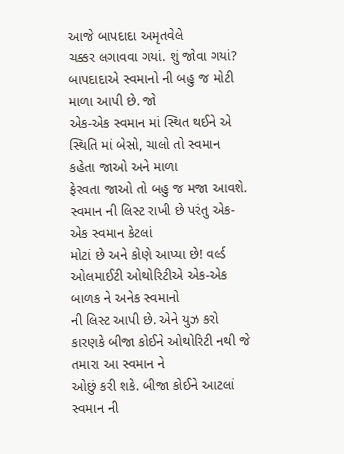આજે બાપદાદા અમૃતવેલે
ચક્કર લગાવવા ગયાં. શું જોવા ગયાં? બાપદાદાએ સ્વમાનો ની બહુ જ મોટી માળા આપી છે. જો
એક-એક સ્વમાન માં સ્થિત થઈને એ સ્થિતિ માં બેસો, ચાલો તો સ્વમાન કહેતા જાઓ અને માળા
ફેરવતા જાઓ તો બહુ જ મજા આવશે. સ્વમાન ની લિસ્ટ રાખી છે પરંતુ એક-એક સ્વમાન કેટલાં
મોટાં છે અને કોણે આપ્યા છે! વર્લ્ડ ઓલમાઈટી ઓથોરિટીએ એક-એક બાળક ને અનેક સ્વમાનો
ની લિસ્ટ આપી છે. એને યુઝ કરો કારણકે બીજા કોઈને ઓથોરિટી નથી જે તમારા આ સ્વમાન ને
ઓછું કરી શકે. બીજા કોઈને આટલાં સ્વમાન ની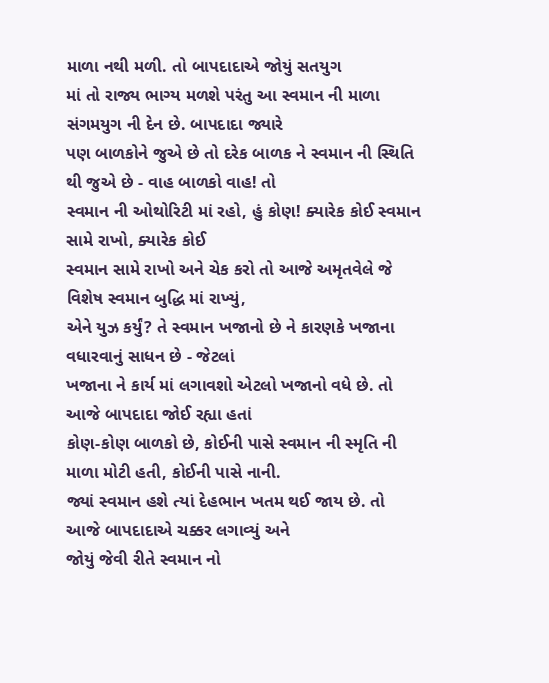માળા નથી મળી. તો બાપદાદાએ જોયું સતયુગ
માં તો રાજ્ય ભાગ્ય મળશે પરંતુ આ સ્વમાન ની માળા સંગમયુગ ની દેન છે. બાપદાદા જ્યારે
પણ બાળકોને જુએ છે તો દરેક બાળક ને સ્વમાન ની સ્થિતિ થી જુએ છે - વાહ બાળકો વાહ! તો
સ્વમાન ની ઓથોરિટી માં રહો, હું કોણ! ક્યારેક કોઈ સ્વમાન સામે રાખો, ક્યારેક કોઈ
સ્વમાન સામે રાખો અને ચેક કરો તો આજે અમૃતવેલે જે વિશેષ સ્વમાન બુદ્ધિ માં રાખ્યું,
એને યુઝ કર્યું? તે સ્વમાન ખજાનો છે ને કારણકે ખજાના વધારવાનું સાધન છે - જેટલાં
ખજાના ને કાર્ય માં લગાવશો એટલો ખજાનો વધે છે. તો આજે બાપદાદા જોઈ રહ્યા હતાં
કોણ-કોણ બાળકો છે, કોઈની પાસે સ્વમાન ની સ્મૃતિ ની માળા મોટી હતી, કોઈની પાસે નાની.
જ્યાં સ્વમાન હશે ત્યાં દેહભાન ખતમ થઈ જાય છે. તો આજે બાપદાદાએ ચક્કર લગાવ્યું અને
જોયું જેવી રીતે સ્વમાન નો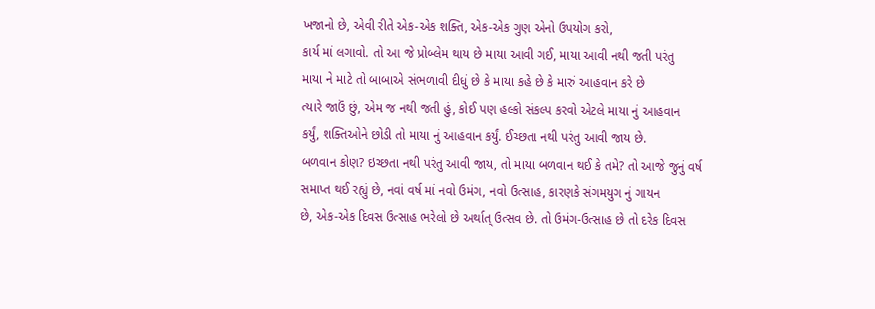ખજાનો છે, એવી રીતે એક-એક શક્તિ, એક-એક ગુણ એનો ઉપયોગ કરો,
કાર્ય માં લગાવો. તો આ જે પ્રોબ્લેમ થાય છે માયા આવી ગઈ, માયા આવી નથી જતી પરંતુ
માયા ને માટે તો બાબાએ સંભળાવી દીધું છે કે માયા કહે છે કે મારું આહવાન કરે છે
ત્યારે જાઉં છું, એમ જ નથી જતી હું, કોઈ પણ હલ્કો સંકલ્પ કરવો એટલે માયા નું આહવાન
કર્યું, શક્તિઓને છોડી તો માયા નું આહવાન કર્યું. ઈચ્છતા નથી પરંતુ આવી જાય છે.
બળવાન કોણ? ઇચ્છતા નથી પરંતુ આવી જાય, તો માયા બળવાન થઈ કે તમે? તો આજે જુનું વર્ષ
સમાપ્ત થઈ રહ્યું છે, નવાં વર્ષ માં નવો ઉમંગ, નવો ઉત્સાહ, કારણકે સંગમયુગ નું ગાયન
છે, એક-એક દિવસ ઉત્સાહ ભરેલો છે અર્થાત્ ઉત્સવ છે. તો ઉમંગ-ઉત્સાહ છે તો દરેક દિવસ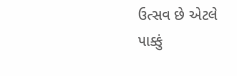ઉત્સવ છે એટલે પાક્કું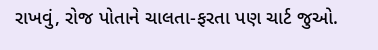રાખવું, રોજ પોતાને ચાલતા-ફરતા પણ ચાર્ટ જુઓ.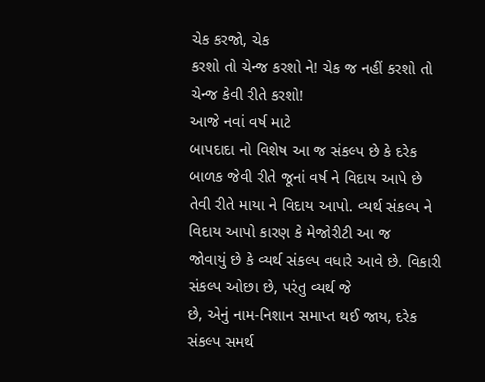ચેક કરજો, ચેક
કરશો તો ચેન્જ કરશો ને! ચેક જ નહીં કરશો તો ચેન્જ કેવી રીતે કરશો!
આજે નવાં વર્ષ માટે
બાપદાદા નો વિશેષ આ જ સંકલ્પ છે કે દરેક બાળક જેવી રીતે જૂનાં વર્ષ ને વિદાય આપે છે
તેવી રીતે માયા ને વિદાય આપો. વ્યર્થ સંકલ્પ ને વિદાય આપો કારણ કે મેજોરીટી આ જ
જોવાયું છે કે વ્યર્થ સંકલ્પ વધારે આવે છે. વિકારી સંકલ્પ ઓછા છે, પરંતુ વ્યર્થ જે
છે, એનું નામ-નિશાન સમાપ્ત થઈ જાય, દરેક સંકલ્પ સમર્થ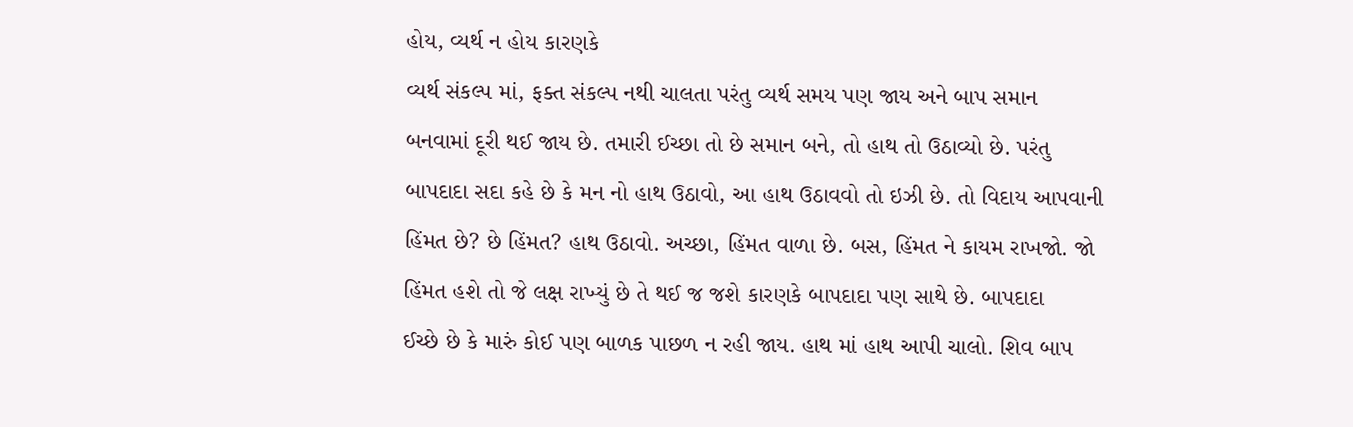હોય, વ્યર્થ ન હોય કારણકે
વ્યર્થ સંકલ્પ માં, ફક્ત સંકલ્પ નથી ચાલતા પરંતુ વ્યર્થ સમય પણ જાય અને બાપ સમાન
બનવામાં દૂરી થઈ જાય છે. તમારી ઈચ્છા તો છે સમાન બને, તો હાથ તો ઉઠાવ્યો છે. પરંતુ
બાપદાદા સદા કહે છે કે મન નો હાથ ઉઠાવો, આ હાથ ઉઠાવવો તો ઇઝી છે. તો વિદાય આપવાની
હિંમત છે? છે હિંમત? હાથ ઉઠાવો. અચ્છા, હિંમત વાળા છે. બસ, હિંમત ને કાયમ રાખજો. જો
હિંમત હશે તો જે લક્ષ રાખ્યું છે તે થઈ જ જશે કારણકે બાપદાદા પણ સાથે છે. બાપદાદા
ઈચ્છે છે કે મારું કોઈ પણ બાળક પાછળ ન રહી જાય. હાથ માં હાથ આપી ચાલો. શિવ બાપ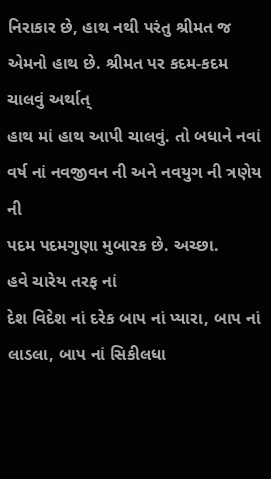નિરાકાર છે, હાથ નથી પરંતુ શ્રીમત જ એમનો હાથ છે. શ્રીમત પર કદમ-કદમ ચાલવું અર્થાત્
હાથ માં હાથ આપી ચાલવું. તો બધાને નવાં વર્ષ નાં નવજીવન ની અને નવયુગ ની ત્રણેય ની
પદમ પદમગુણા મુબારક છે. અચ્છા.
હવે ચારેય તરફ નાં
દેશ વિદેશ નાં દરેક બાપ નાં પ્યારા, બાપ નાં લાડલા, બાપ નાં સિકીલધા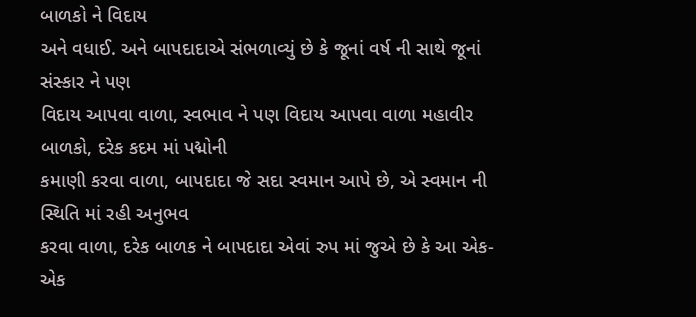બાળકો ને વિદાય
અને વધાઈ. અને બાપદાદાએ સંભળાવ્યું છે કે જૂનાં વર્ષ ની સાથે જૂનાં સંસ્કાર ને પણ
વિદાય આપવા વાળા, સ્વભાવ ને પણ વિદાય આપવા વાળા મહાવીર બાળકો, દરેક કદમ માં પદ્મોની
કમાણી કરવા વાળા, બાપદાદા જે સદા સ્વમાન આપે છે, એ સ્વમાન ની સ્થિતિ માં રહી અનુભવ
કરવા વાળા, દરેક બાળક ને બાપદાદા એવાં રુપ માં જુએ છે કે આ એક-એક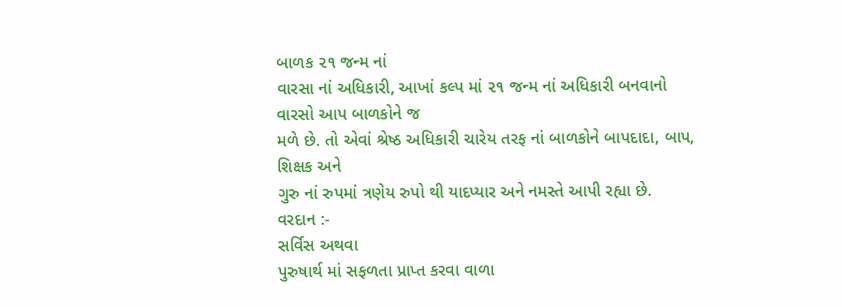બાળક ૨૧ જન્મ નાં
વારસા નાં અધિકારી, આખાં કલ્પ માં ૨૧ જન્મ નાં અધિકારી બનવાનો વારસો આપ બાળકોને જ
મળે છે. તો એવાં શ્રેષ્ઠ અધિકારી ચારેય તરફ નાં બાળકોને બાપદાદા, બાપ, શિક્ષક અને
ગુરુ નાં રુપમાં ત્રણેય રુપો થી યાદપ્યાર અને નમસ્તે આપી રહ્યા છે.
વરદાન :-
સર્વિસ અથવા
પુરુષાર્થ માં સફળતા પ્રાપ્ત કરવા વાળા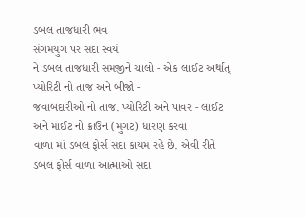ડબલ તાજધારી ભવ
સંગમયુગ પર સદા સ્વયં
ને ડબલ તાજધારી સમજીને ચાલો - એક લાઈટ અર્થાત્ પ્યોરિટી નો તાજ અને બીજો -
જવાબદારીઓ નો તાજ. પ્યોરિટી અને પાવર - લાઈટ અને માઈટ નો ક્રાઉન (મુગટ) ધારણ કરવા
વાળા માં ડબલ ફોર્સ સદા કાયમ રહે છે. એવી રીતે ડબલ ફોર્સ વાળા આત્માઓ સદા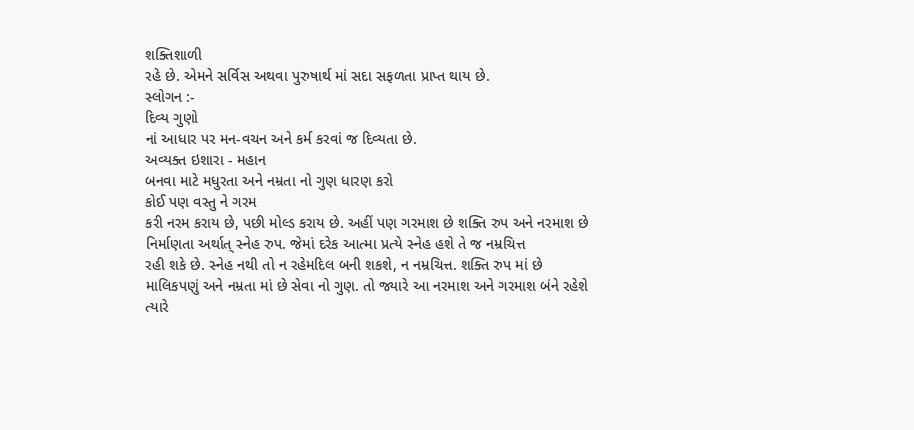શક્તિશાળી
રહે છે. એમને સર્વિસ અથવા પુરુષાર્થ માં સદા સફળતા પ્રાપ્ત થાય છે.
સ્લોગન :-
દિવ્ય ગુણો
નાં આધાર પર મન-વચન અને કર્મ કરવાં જ દિવ્યતા છે.
અવ્યક્ત ઇશારા - મહાન
બનવા માટે મધુરતા અને નમ્રતા નો ગુણ ધારણ કરો
કોઈ પણ વસ્તુ ને ગરમ
કરી નરમ કરાય છે, પછી મોલ્ડ કરાય છે. અહીં પણ ગરમાશ છે શક્તિ રુપ અને નરમાશ છે
નિર્માણતા અર્થાત્ સ્નેહ રુપ. જેમાં દરેક આત્મા પ્રત્યે સ્નેહ હશે તે જ નમ્રચિત્ત
રહી શકે છે. સ્નેહ નથી તો ન રહેમદિલ બની શકશે, ન નમ્રચિત્ત. શક્તિ રુપ માં છે
માલિકપણું અને નમ્રતા માં છે સેવા નો ગુણ. તો જ્યારે આ નરમાશ અને ગરમાશ બંને રહેશે
ત્યારે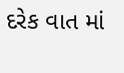દરેક વાત માં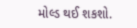મોલ્ડ થઈ શકશો.